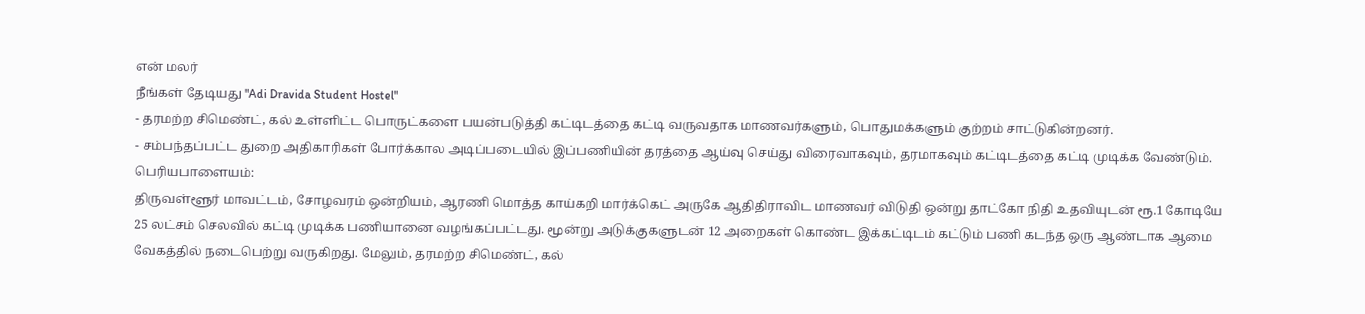என் மலர்
நீங்கள் தேடியது "Adi Dravida Student Hostel"
- தரமற்ற சிமெண்ட், கல் உள்ளிட்ட பொருட்களை பயன்படுத்தி கட்டிடத்தை கட்டி வருவதாக மாணவர்களும், பொதுமக்களும் குற்றம் சாட்டுகின்றனர்.
- சம்பந்தப்பட்ட துறை அதிகாரிகள் போர்க்கால அடிப்படையில் இப்பணியின் தரத்தை ஆய்வு செய்து விரைவாகவும், தரமாகவும் கட்டிடத்தை கட்டி முடிக்க வேண்டும்.
பெரியபாளையம்:
திருவள்ளூர் மாவட்டம், சோழவரம் ஒன்றியம், ஆரணி மொத்த காய்கறி மார்க்கெட் அருகே ஆதிதிராவிட மாணவர் விடுதி ஒன்று தாட்கோ நிதி உதவியுடன் ரூ.1 கோடியே 25 லட்சம் செலவில் கட்டி முடிக்க பணியானை வழங்கப்பட்டது. மூன்று அடுக்குகளுடன் 12 அறைகள் கொண்ட இக்கட்டிடம் கட்டும் பணி கடந்த ஒரு ஆண்டாக ஆமை வேகத்தில் நடைபெற்று வருகிறது. மேலும், தரமற்ற சிமெண்ட், கல்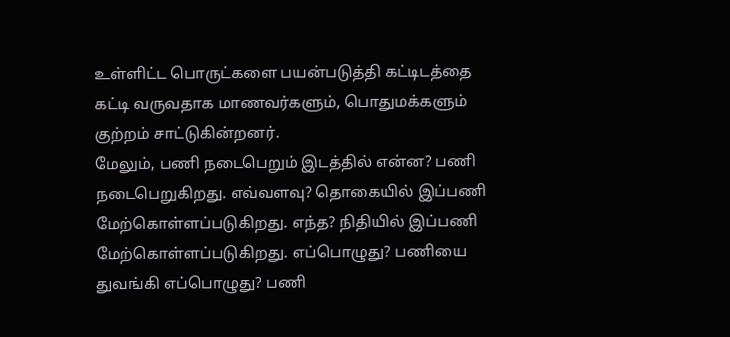உள்ளிட்ட பொருட்களை பயன்படுத்தி கட்டிடத்தை கட்டி வருவதாக மாணவர்களும், பொதுமக்களும் குற்றம் சாட்டுகின்றனர்.
மேலும், பணி நடைபெறும் இடத்தில் என்ன? பணி நடைபெறுகிறது. எவ்வளவு? தொகையில் இப்பணி மேற்கொள்ளப்படுகிறது. எந்த? நிதியில் இப்பணி மேற்கொள்ளப்படுகிறது. எப்பொழுது? பணியை துவங்கி எப்பொழுது? பணி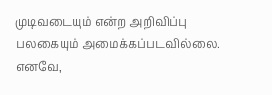முடிவடையும் என்ற அறிவிப்பு பலகையும் அமைக்கப்படவில்லை. எனவே,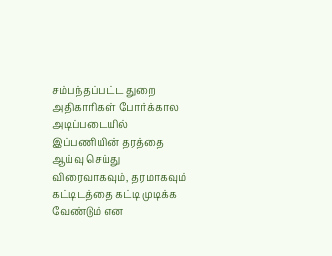சம்பந்தப்பட்ட துறை அதிகாரிகள் போர்க்கால அடிப்படையில் இப்பணியின் தரத்தை ஆய்வு செய்து விரைவாகவும், தரமாகவும் கட்டிடத்தை கட்டி முடிக்க வேண்டும் என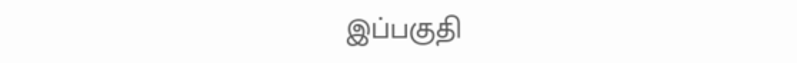இப்பகுதி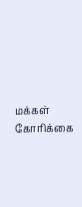மக்கள் கோரிக்கை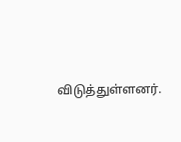விடுத்துள்ளனர்.